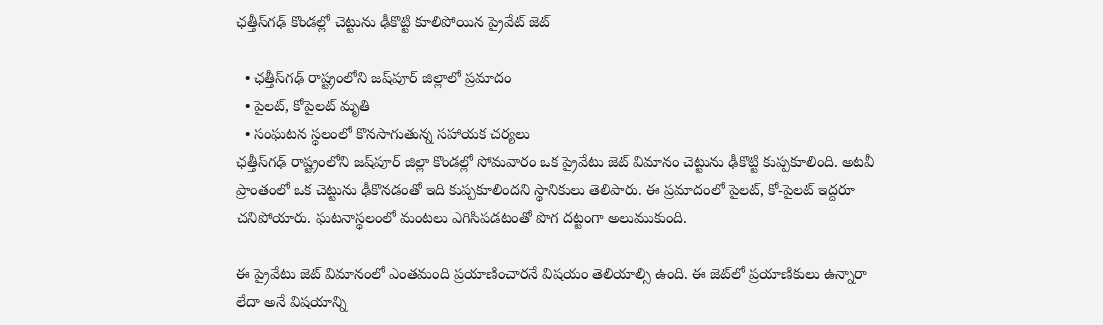ఛత్తీస్‌గఢ్ కొండల్లో చెట్టును ఢీకొట్టి కూలిపోయిన ప్రైవేట్ జెట్

  • ఛత్తీస్‌గఢ్ రాష్ట్రంలోని జష్‌పూర్ జిల్లాలో ప్రమాదం
  • పైలట్, కోపైలట్ మృతి
  • సంఘటన స్థలంలో కొనసాగుతున్న సహాయక చర్యలు
ఛత్తీస్‌గఢ్ రాష్ట్రంలోని జష్‌పూర్ జిల్లా కొండల్లో సోమవారం ఒక ప్రైవేటు జెట్ విమానం చెట్టును ఢీకొట్టి కుప్పకూలింది. అటవీ ప్రాంతంలో ఒక చెట్టును ఢీకొనడంతో ఇది కుప్పకూలిందని స్థానికులు తెలిపారు. ఈ ప్రమాదంలో పైలట్, కో-పైలట్ ఇద్దరూ చనిపోయారు. ఘటనాస్థలంలో మంటలు ఎగిసిపడటంతో పొగ దట్టంగా అలుముకుంది.

ఈ ప్రైవేటు జెట్ విమానంలో ఎంతమంది ప్రయాణించారనే విషయం తెలియాల్సి ఉంది. ఈ జెట్‌లో ప్రయాణికులు ఉన్నారా లేదా అనే విషయాన్ని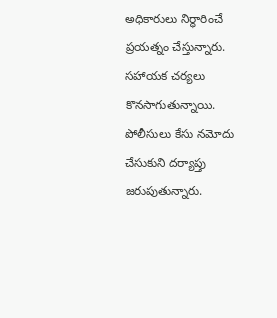అధికారులు నిర్ధారించే ప్రయత్నం చేస్తున్నారు. సహాయక చర్యలు కొనసాగుతున్నాయి. పోలీసులు కేసు నమోదు చేసుకుని దర్యాప్తు జరుపుతున్నారు.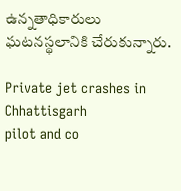ఉన్నతాధికారులు ఘటనస్థలానికి చేరుకున్నారు.

Private jet crashes in Chhattisgarh
pilot and co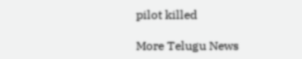pilot killed

More Telugu News